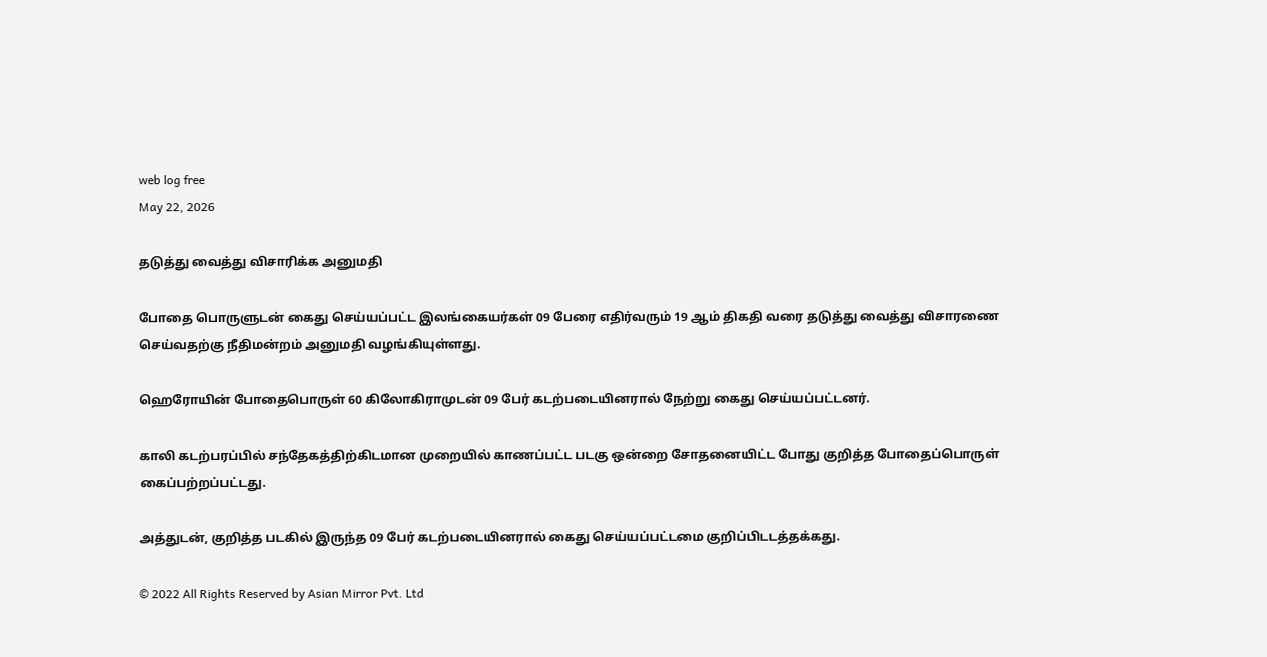web log free
May 22, 2026

தடுத்து வைத்து விசாரிக்க அனுமதி

போதை பொருளுடன் கைது செய்யப்பட்ட இலங்கையர்கள் 09 பேரை எதிர்வரும் 19 ஆம் திகதி வரை தடுத்து வைத்து விசாரணை செய்வதற்கு நீதிமன்றம் அனுமதி வழங்கியுள்ளது.

ஹெரோயின் போதைபொருள் 60 கிலோகிராமுடன் 09 பேர் கடற்படையினரால் நேற்று கைது செய்யப்பட்டனர்.

காலி கடற்பரப்பில் சந்தேகத்திற்கிடமான முறையில் காணப்பட்ட படகு ஒன்றை சோதனையிட்ட போது குறித்த போதைப்பொருள் கைப்பற்றப்பட்டது.

அத்துடன், குறித்த படகில் இருந்த 09 பேர் கடற்படையினரால் கைது செய்யப்பட்டமை குறிப்பிடடத்தக்கது.

© 2022 All Rights Reserved by Asian Mirror Pvt. Ltd